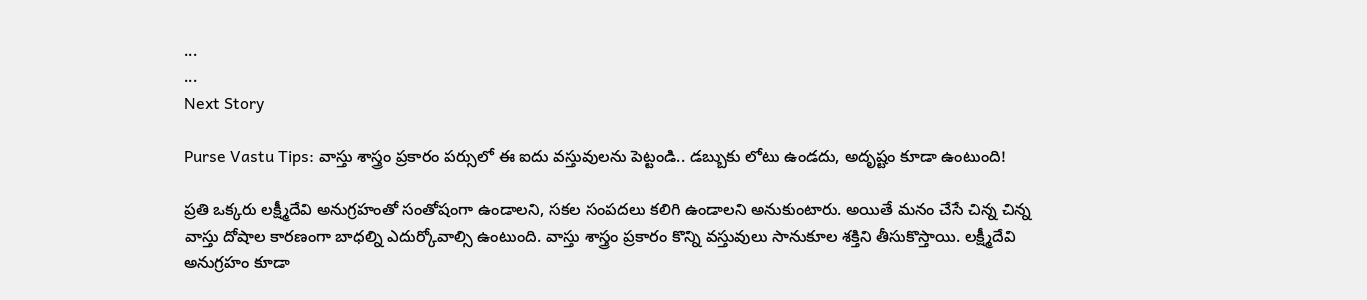...
...
Next Story

Purse Vastu Tips: వాస్తు శాస్త్రం ప్రకారం పర్సులో ఈ ఐదు వస్తువులను పెట్టండి.. డబ్బుకు లోటు ఉండదు, అదృష్టం కూడా ఉంటుంది!

ప్రతి ఒక్కరు లక్ష్మీదేవి అనుగ్రహంతో సంతోషంగా ఉండాలని, సకల సంపదలు కలిగి ఉండాలని అనుకుంటారు. అయితే మనం చేసే చిన్న చిన్న వాస్తు దోషాల కారణంగా బాధల్ని ఎదుర్కోవాల్సి ఉంటుంది. వాస్తు శాస్త్రం ప్రకారం కొన్ని వస్తువులు సానుకూల శక్తిని తీసుకొస్తాయి. లక్ష్మీదేవి అనుగ్రహం కూడా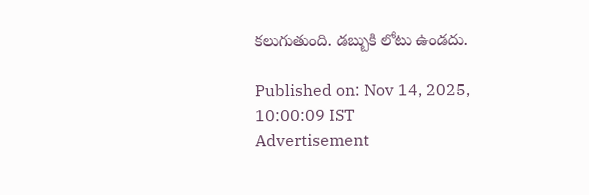కలుగుతుంది. డబ్బుకి లోటు ఉండదు.

Published on: Nov 14, 2025, 10:00:09 IST
Advertisement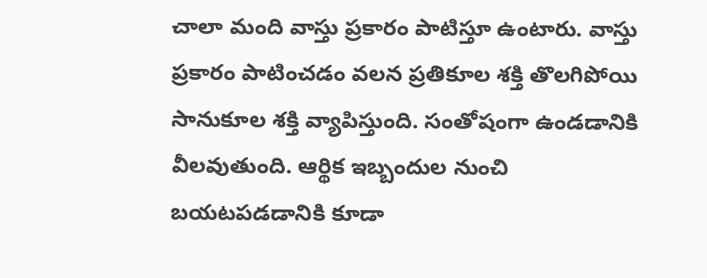చాలా మంది వాస్తు ప్రకారం పాటిస్తూ ఉంటారు. వాస్తు ప్రకారం పాటించడం వలన ప్రతికూల శక్తి తొలగిపోయి సానుకూల శక్తి వ్యాపిస్తుంది. సంతోషంగా ఉండడానికి వీలవుతుంది. ఆర్థిక ఇబ్బందుల నుంచి బయటపడడానికి కూడా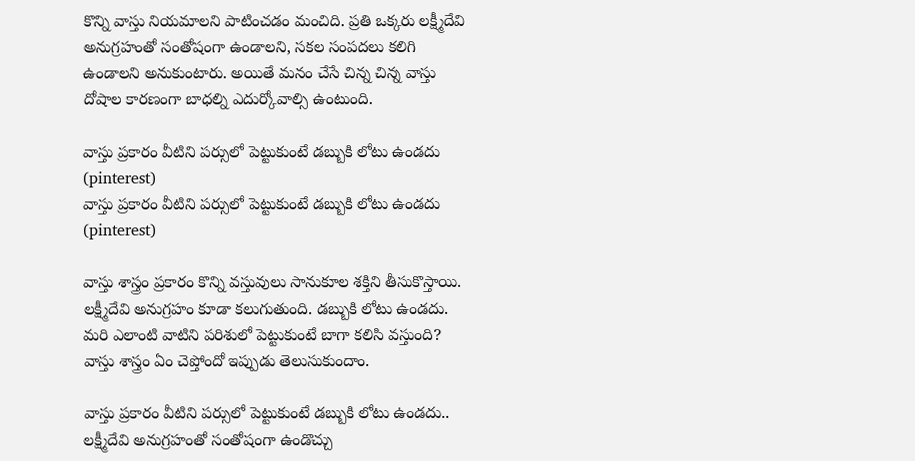కొన్ని వాస్తు నియమాలని పాటించడం మంచిది. ప్రతి ఒక్కరు లక్ష్మీదేవి అనుగ్రహంతో సంతోషంగా ఉండాలని, సకల సంపదలు కలిగి ఉండాలని అనుకుంటారు. అయితే మనం చేసే చిన్న చిన్న వాస్తు దోషాల కారణంగా బాధల్ని ఎదుర్కోవాల్సి ఉంటుంది.

వాస్తు ప్రకారం వీటిని పర్సులో పెట్టుకుంటే డబ్బుకి లోటు ఉండదు (pinterest)
వాస్తు ప్రకారం వీటిని పర్సులో పెట్టుకుంటే డబ్బుకి లోటు ఉండదు (pinterest)

వాస్తు శాస్త్రం ప్రకారం కొన్ని వస్తువులు సానుకూల శక్తిని తీసుకొస్తాయి. లక్ష్మీదేవి అనుగ్రహం కూడా కలుగుతుంది. డబ్బుకి లోటు ఉండదు. మరి ఎలాంటి వాటిని పరిశులో పెట్టుకుంటే బాగా కలిసి వస్తుంది? వాస్తు శాస్త్రం ఏం చెప్తోందో ఇప్పుడు తెలుసుకుందాం.

వాస్తు ప్రకారం వీటిని పర్సులో పెట్టుకుంటే డబ్బుకి లోటు ఉండదు.. లక్ష్మీదేవి అనుగ్రహంతో సంతోషంగా ఉండొచ్చు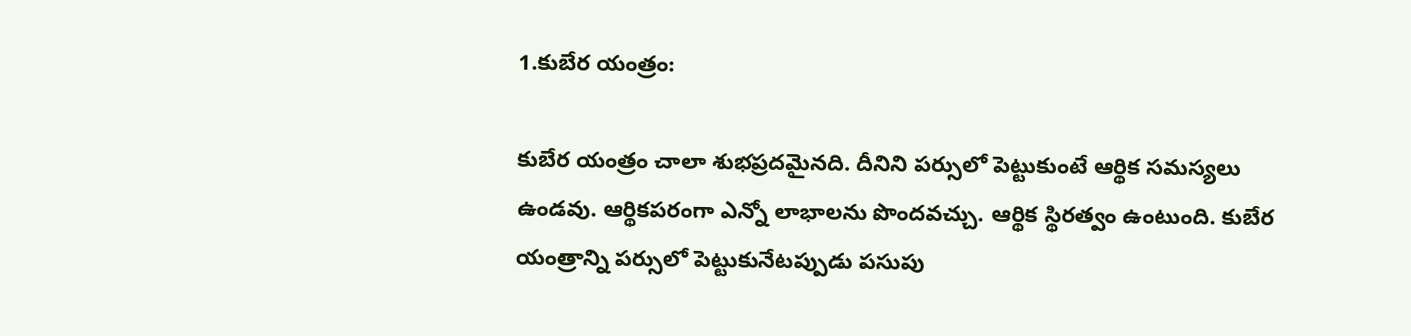1.కుబేర యంత్రం:

కుబేర యంత్రం చాలా శుభప్రదమైనది. దీనిని పర్సులో పెట్టుకుంటే ఆర్థిక సమస్యలు ఉండవు. ఆర్థికపరంగా ఎన్నో లాభాలను పొందవచ్చు. ఆర్థిక స్థిరత్వం ఉంటుంది. కుబేర యంత్రాన్ని పర్సులో పెట్టుకునేటప్పుడు పసుపు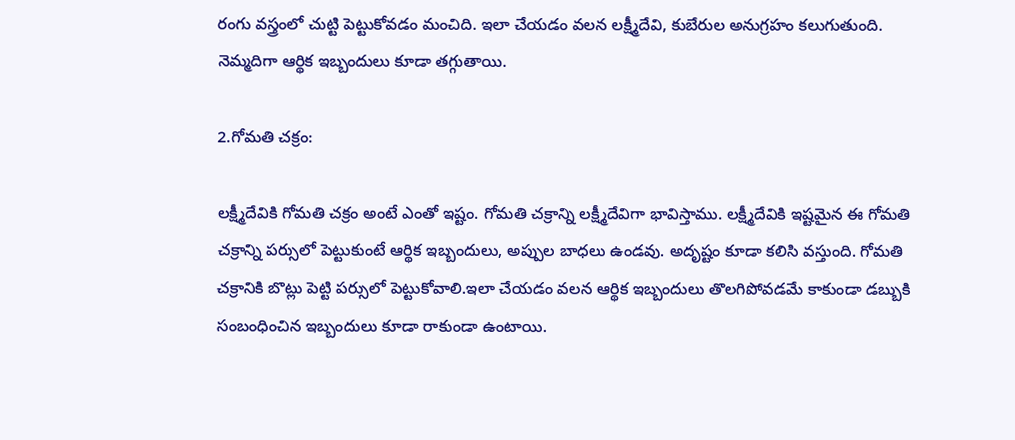రంగు వస్త్రంలో చుట్టి పెట్టుకోవడం మంచిది. ఇలా చేయడం వలన లక్ష్మీదేవి, కుబేరుల అనుగ్రహం కలుగుతుంది. నెమ్మదిగా ఆర్థిక ఇబ్బందులు కూడా తగ్గుతాయి.

2.గోమతి చక్రం:

లక్ష్మీదేవికి గోమతి చక్రం అంటే ఎంతో ఇష్టం. గోమతి చక్రాన్ని లక్ష్మీదేవిగా భావిస్తాము. లక్ష్మీదేవికి ఇష్టమైన ఈ గోమతి చక్రాన్ని పర్సులో పెట్టుకుంటే ఆర్థిక ఇబ్బందులు, అప్పుల బాధలు ఉండవు. అదృష్టం కూడా కలిసి వస్తుంది. గోమతి చక్రానికి బొట్లు పెట్టి పర్సులో పెట్టుకోవాలి.ఇలా చేయడం వలన ఆర్థిక ఇబ్బందులు తొలగిపోవడమే కాకుండా డబ్బుకి సంబంధించిన ఇబ్బందులు కూడా రాకుండా ఉంటాయి.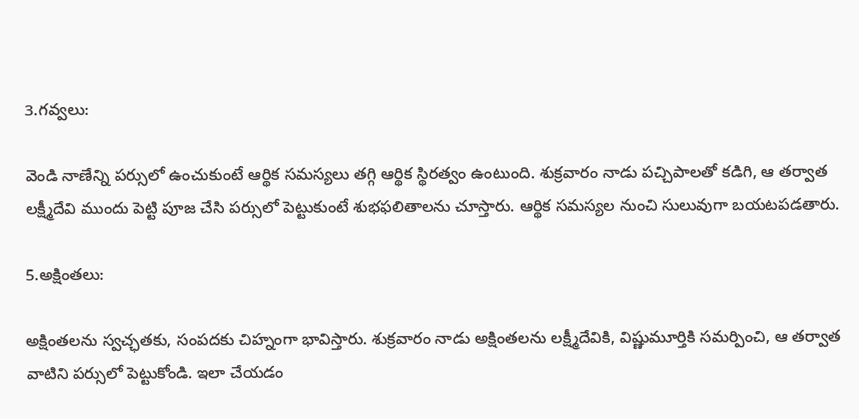3.గవ్వలు:

వెండి నాణేన్ని పర్సులో ఉంచుకుంటే ఆర్థిక సమస్యలు తగ్గి ఆర్థిక స్థిరత్వం ఉంటుంది. శుక్రవారం నాడు పచ్చిపాలతో కడిగి, ఆ తర్వాత లక్ష్మీదేవి ముందు పెట్టి పూజ చేసి పర్సులో పెట్టుకుంటే శుభఫలితాలను చూస్తారు. ఆర్థిక సమస్యల నుంచి సులువుగా బయటపడతారు.

5.అక్షింతలు:

అక్షింతలను స్వచ్ఛతకు, సంపదకు చిహ్నంగా భావిస్తారు. శుక్రవారం నాడు అక్షింతలను లక్ష్మీదేవికి, విష్ణుమూర్తికి సమర్పించి, ఆ తర్వాత వాటిని పర్సులో పెట్టుకోండి. ఇలా చేయడం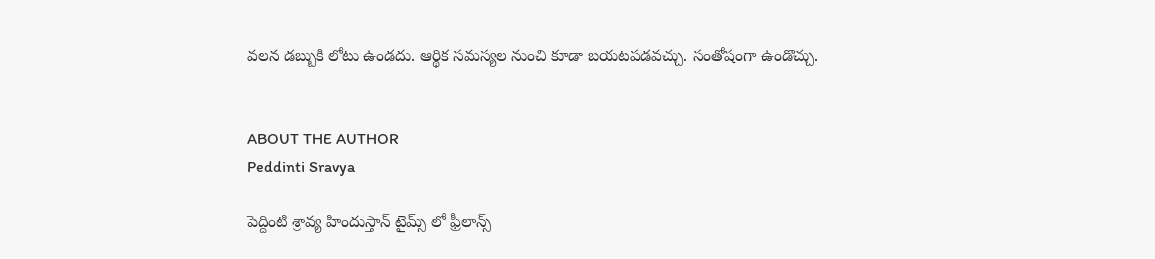వలన డబ్బుకి లోటు ఉండదు. ఆర్థిక సమస్యల నుంచి కూడా బయటపడవచ్చు. సంతోషంగా ఉండొచ్చు.


ABOUT THE AUTHOR
Peddinti Sravya

పెద్దింటి శ్రావ్య హిందుస్తాన్ టైమ్స్ లో ఫ్రీలాన్స్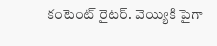కంటెంట్ రైటర్. వెయ్యికి పైగా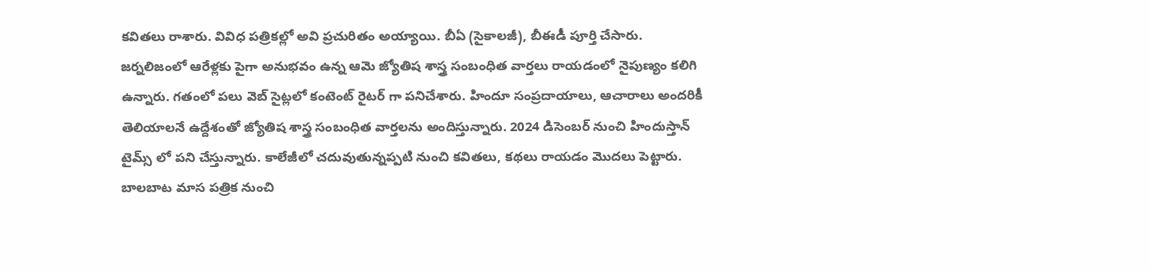కవితలు రాశారు. వివిధ పత్రికల్లో అవి ప్రచురితం అయ్యాయి. బీఏ (సైకాలజీ), బీఈడీ పూర్తి చేసారు. జర్నలిజంలో ఆరేళ్లకు పైగా అనుభవం ఉన్న ఆమె జ్యోతిష శాస్త్ర సంబంధిత వార్తలు రాయడంలో నైపుణ్యం కలిగి ఉన్నారు. గతంలో పలు వెబ్ సైట్లలో కంటెంట్ రైటర్ గా పనిచేశారు. హిందూ సంప్రదాయాలు, ఆచారాలు అందరికీ తెలియాలనే ఉద్దేశంతో జ్యోతిష శాస్త్ర సంబంధిత వార్తలను అందిస్తున్నారు. 2024 డిసెంబర్ నుంచి హిందుస్తాన్ టైమ్స్ లో పని చేస్తున్నారు. కాలేజీలో చదువుతున్నప్పటి నుంచి కవితలు, కథలు రాయడం మొదలు పెట్టారు. బాలబాట మాస పత్రిక నుంచి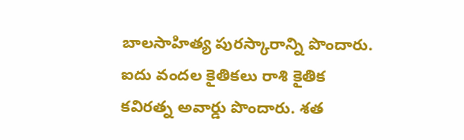బాలసాహిత్య పురస్కారాన్ని పొందారు. ఐదు వందల కైతికలు రాశి కైతిక కవిరత్న అవార్డు పొందారు. శత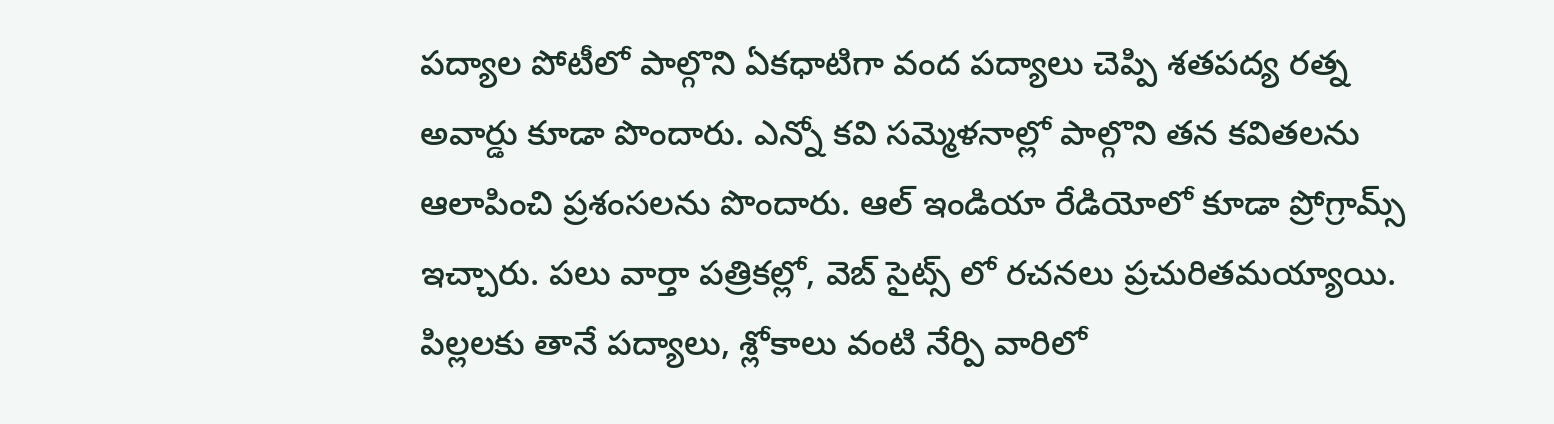పద్యాల పోటీలో పాల్గొని ఏకధాటిగా వంద పద్యాలు చెప్పి శతపద్య రత్న అవార్డు కూడా పొందారు. ఎన్నో కవి సమ్మెళనాల్లో పాల్గొని తన కవితలను ఆలాపించి ప్రశంసలను పొందారు. ఆల్ ఇండియా రేడియోలో కూడా ప్రోగ్రామ్స్ ఇచ్చారు. పలు వార్తా పత్రికల్లో, వెబ్ సైట్స్ లో రచనలు ప్రచురితమయ్యాయి. పిల్లలకు తానే పద్యాలు, శ్లోకాలు వంటి నేర్పి వారిలో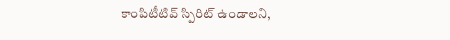కాంపిటీటివ్ స్పిరిట్ ఉండాలని,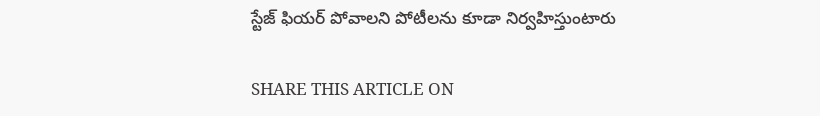స్టేజ్ ఫియర్ పోవాలని పోటీలను కూడా నిర్వహిస్తుంటారు

SHARE THIS ARTICLE ON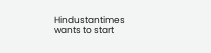Hindustantimes wants to start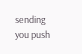sending you push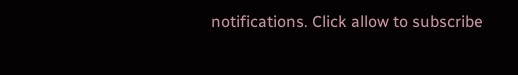notifications. Click allow to subscribe